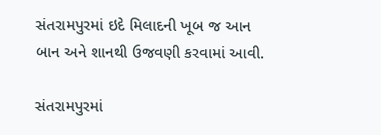સંતરામપુરમાં ઇદે મિલાદની ખૂબ જ આન બાન અને શાનથી ઉજવણી કરવામાં આવી.

સંતરામપુરમાં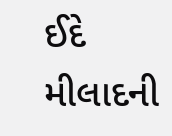ઈદે મીલાદની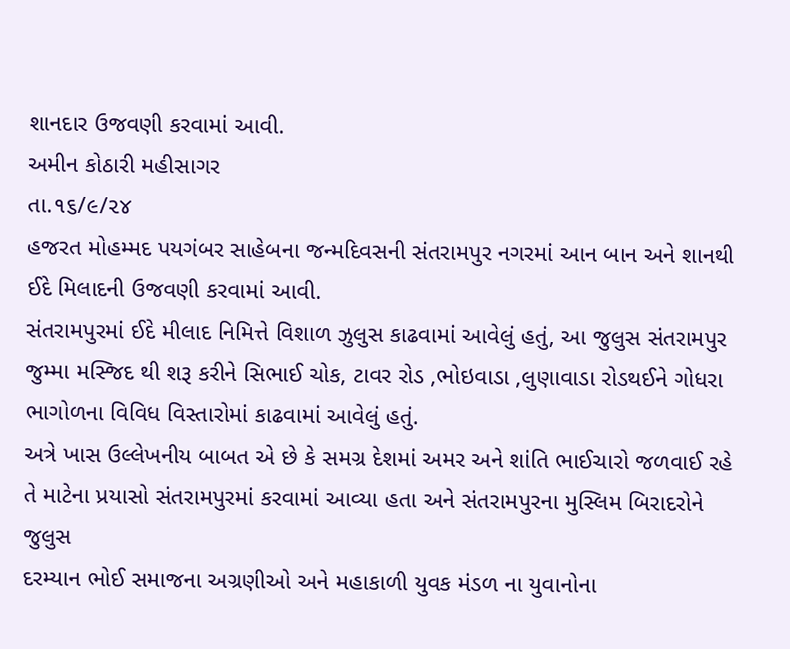શાનદાર ઉજવણી કરવામાં આવી.
અમીન કોઠારી મહીસાગર
તા.૧૬/૯/૨૪
હજરત મોહમ્મદ પયગંબર સાહેબના જન્મદિવસની સંતરામપુર નગરમાં આન બાન અને શાનથી ઈદે મિલાદની ઉજવણી કરવામાં આવી.
સંતરામપુરમાં ઈદે મીલાદ નિમિત્તે વિશાળ ઝુલુસ કાઢવામાં આવેલું હતું, આ જુલુસ સંતરામપુર જુમ્મા મસ્જિદ થી શરૂ કરીને સિભાઈ ચોક, ટાવર રોડ ,ભોઇવાડા ,લુણાવાડા રોડથઈને ગોધરા ભાગોળના વિવિધ વિસ્તારોમાં કાઢવામાં આવેલું હતું.
અત્રે ખાસ ઉલ્લેખનીય બાબત એ છે કે સમગ્ર દેશમાં અમર અને શાંતિ ભાઈચારો જળવાઈ રહે તે માટેના પ્રયાસો સંતરામપુરમાં કરવામાં આવ્યા હતા અને સંતરામપુરના મુસ્લિમ બિરાદરોને
જુલુસ
દરમ્યાન ભોઈ સમાજના અગ્રણીઓ અને મહાકાળી યુવક મંડળ ના યુવાનોના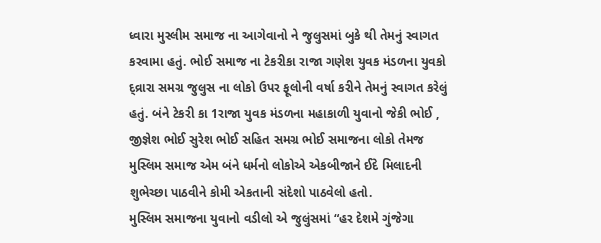ધ્વારા મુસ્લીમ સમાજ ના આગેવાનો ને જુલુસમાં બુકે થી તેમનું સ્વાગત કરવામા હતું. ભોઈ સમાજ ના ટેકરીકા રાજા ગણેશ યુવક મંડળના યુવકો દ્વ્રારા સમગ્ર જુલુસ ના લોકો ઉપર ફૂલોની વર્ષા કરીને તેમનું સ્વાગત કરેલું હતું. બંને ટેકરી કા 1રાજા યુવક મંડળના મહાકાળી યુવાનો જેકી ભોઈ , જીજ્ઞેશ ભોઈ સુરેશ ભોઈ સહિત સમગ્ર ભોઈ સમાજના લોકો તેમજ મુસ્લિમ સમાજ એમ બંને ધર્મનો લોકોએ એકબીજાને ઈદે મિલાદની શુભેચ્છા પાઠવીને કોમી એકતાની સંદેશો પાઠવેલો હતો.
મુસ્લિમ સમાજના યુવાનો વડીલો એ જુલુંસમાં “હર દેશમે ગુંજેગા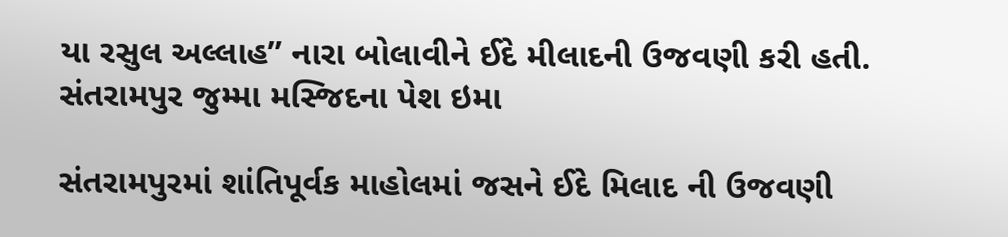યા રસુલ અલ્લાહ” નારા બોલાવીને ઈદે મીલાદની ઉજવણી કરી હતી.
સંતરામપુર જુમ્મા મસ્જિદના પેશ ઇમા

સંતરામપુરમાં શાંતિપૂર્વક માહોલમાં જસને ઈદે મિલાદ ની ઉજવણી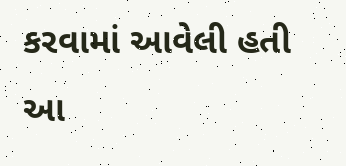કરવામાં આવેલી હતી આ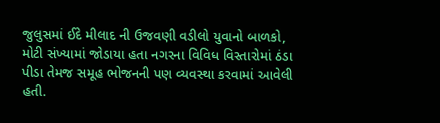જુલુસમાં ઈદે મીલાદ ની ઉજવણી વડીલો યુવાનો બાળકો, મોટી સંખ્યામાં જોડાયા હતા નગરના વિવિધ વિસ્તારોમાં ઠંડા પીડા તેમજ સમૂહ ભોજનની પણ વ્યવસ્થા કરવામાં આવેલી હતી.